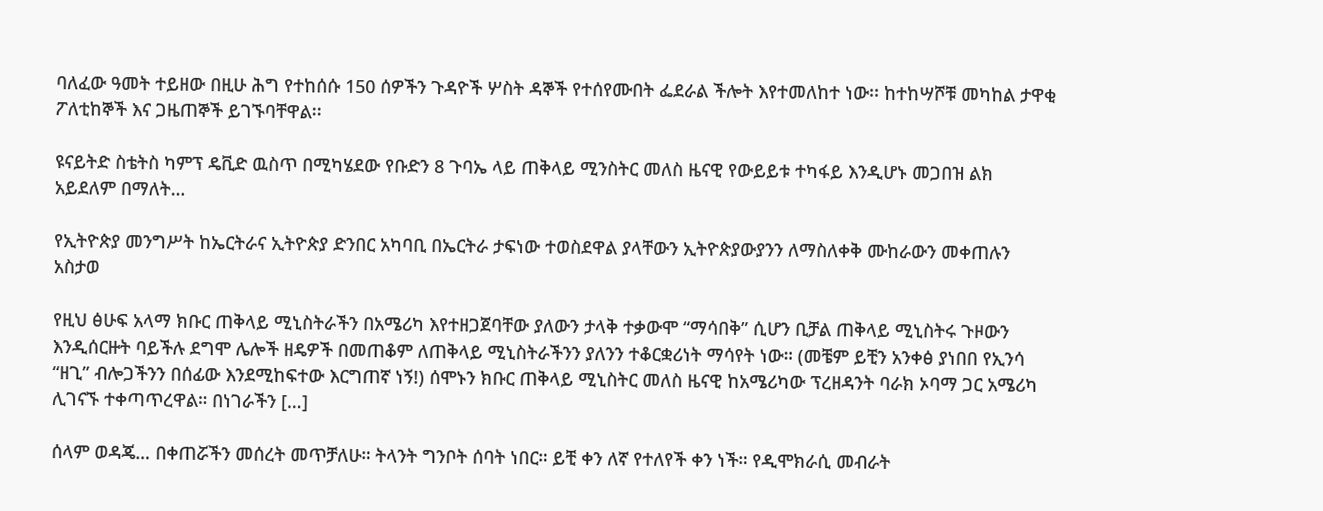ባለፈው ዓመት ተይዘው በዚሁ ሕግ የተከሰሱ 150 ሰዎችን ጉዳዮች ሦስት ዳኞች የተሰየሙበት ፌደራል ችሎት እየተመለከተ ነው፡፡ ከተከሣሾቹ መካከል ታዋቂ ፖለቲከኞች እና ጋዜጠኞች ይገኙባቸዋል፡፡

ዩናይትድ ስቴትስ ካምፕ ዴቪድ ዉስጥ በሚካሄደው የቡድን 8 ጉባኤ ላይ ጠቅላይ ሚንስትር መለስ ዜናዊ የውይይቱ ተካፋይ እንዲሆኑ መጋበዝ ልክ አይደለም በማለት…

የኢትዮጵያ መንግሥት ከኤርትራና ኢትዮጵያ ድንበር አካባቢ በኤርትራ ታፍነው ተወስደዋል ያላቸውን ኢትዮጵያውያንን ለማስለቀቅ ሙከራውን መቀጠሉን አስታወ

የዚህ ፅሁፍ አላማ ክቡር ጠቅላይ ሚኒስትራችን በአሜሪካ እየተዘጋጀባቸው ያለውን ታላቅ ተቃውሞ “ማሳበቅ” ሲሆን ቢቻል ጠቅላይ ሚኒስትሩ ጉዞውን እንዲሰርዙት ባይችሉ ደግሞ ሌሎች ዘዴዎች በመጠቆም ለጠቅላይ ሚኒስትራችንን ያለንን ተቆርቋሪነት ማሳየት ነው። (መቼም ይቺን አንቀፅ ያነበበ የኢንሳ “ዘጊ” ብሎጋችንን በሰፊው እንደሚከፍተው እርግጠኛ ነኝ!) ሰሞኑን ክቡር ጠቅላይ ሚኒስትር መለስ ዜናዊ ከአሜሪካው ፕረዘዳንት ባራክ ኦባማ ጋር አሜሪካ ሊገናኙ ተቀጣጥረዋል። በነገራችን […]

ሰላም ወዳጄ… በቀጠሯችን መሰረት መጥቻለሁ። ትላንት ግንቦት ሰባት ነበር። ይቺ ቀን ለኛ የተለየች ቀን ነች። የዲሞክራሲ መብራት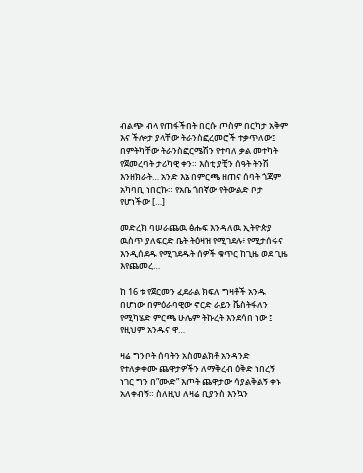ብልጭ ብላ የጠፋችበት በርሱ ጦስም በርካታ አቅም እና ችሎታ ያላቸው ትራንስፎረመሮች ተቃጥለው፤ በምትካቸው ትራንስፎርሜሽን የተባለ ቃል መተካት የጀመረባት ታሪካዊ ቀን። እስቲ ያቺን ሰዓት ትንሽ እንዘክራት… አንድ እኔ በምርጫ ዘጠና ሰባት ጎጃም አካባቢ ነበርኩ። የአቤ ጎበኛው የትውልድ ቦታ የሆነችው […]

መድረክ ባሠራጨዉ ፅሑፍ እንዳለዉ ኢትዮጵያ ዉስጥ ያለፍርድ ቤት ትዕዛዝ የሚገደሉ፥ የሚታሰሩና እንዲሰደዱ የሚገደዱት ሰዎች ቁጥር ከጊዜ ወደ ጊዜ እየጨመረ…

ከ 16 ቱ የጀርመን ፈደራል ክፍለ ግዛቶች አንዱ በሆነው በምዕራባዊው ኖርድ ራይን ቬስትፋለን የሚካሄድ ምርጫ ሁሌም ትኩረት እንደሳበ ነው ፤ የዚህም አንዱና ዋ…

ዛሬ ግንቦት ሰባትን አስመልክቶ አንዳንድ የተለቃቀሙ ጨዋታዎችን ለማቅረብ ዕቅድ ነበረኝ ነገር ግን በ”ሙድ” እጦት ጨዋታው ሳያልቅልኝ ቀኑ አለቀብኝ። ስለዚህ ለዛሬ ቢያንስ እንኳን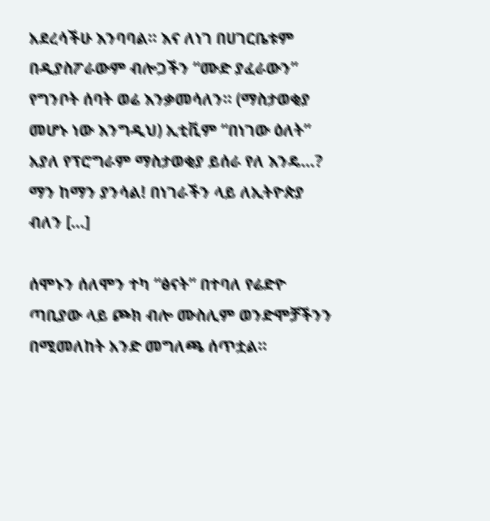አደረሳችሁ እንባባል። እና ለነገ በሀገርቤቱም በዲያስፖራውም ብሎጋችን “ሙድ ያፈራውን” የግንቦት ሰባት ወሬ እንቃመሳለን። (ማስታወቂያ መሆኑ ነው እንግዲህ) ኢቲቪም “በነገው ዕለት”  አያለ የፕሮግራም ማስታወቂያ ይሰራ የለ እንዴ…? ማን ከማን ያንሳል! በነገራችን ላይ ለኢትዮጵያ ብለን […]

ሰሞኑን ሰለሞን ተካ “ፅናት” በተባለ የሬድዮ ጣቢያው ላይ ጮክ ብሎ ሙስሊም ወንድሞቻችንን በሚመለከት አንድ መግለጫ ሰጥቷል።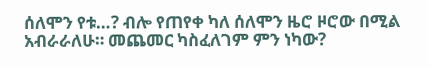ሰለሞን የቱ…? ብሎ የጠየቀ ካለ ሰለሞን ዜሮ ዞሮው በሚል አብራራለሁ። መጨመር ካስፈለገም ምን ነካው?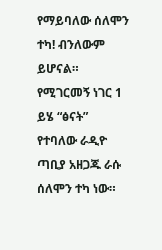የማይባለው ሰለሞን ተካ! ብንለውም ይሆናል። የሚገርመኝ ነገር 1 ይሄ “ፅናት” የተባለው ራዲዮ ጣቢያ አዘጋጁ ራሱ ሰለሞን ተካ ነው።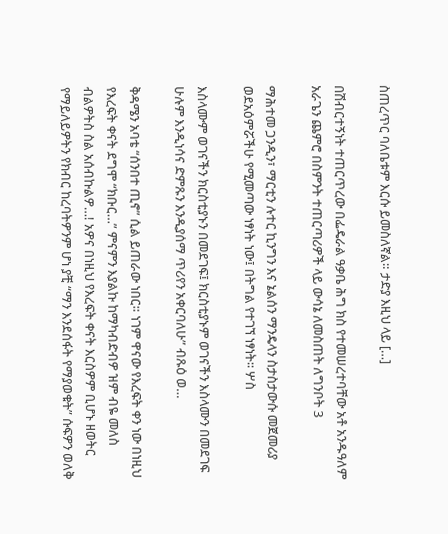ስጠረጥር ባለቤቱም እርሱ ይመስለኛል። ታድያ እዚህ ላይ […]

በሽብርተኝነት ተጠርጥረው በፌዴራል ዓቃቤ ሕግ ክስ የተመሠረተባቸው አቶ አንዱዓለም አራጌን ጨምሮ በስምንት ተጠርጣሪዎች ላይ ውሳኔ ለመስጠት ለግንቦት 3

ማሕተመ ጋንዲን፣ ማርቲን ሉተር ኪንግን እና ኔልሰን ማንዴላን ስታስታውሱ መጀመሪያ ወደአዕምሯችሁ የሚመጣው ነፃነት ነው፤ በትግል የተገኘ ነፃነት፡፡ ሦስ

እስላሙም ወገናችን ክርስቲያኑን በመደገፍ፤ ክርስቲያኑም ወገናችን እስላሙን በመደገፍ ሁሉም እንዲነሳና ድምጹን እንዲያሰማ ጥሪየን አቀርባለሁ” ብጹዕ ወ…

ቅዳሜን አባቴ “ሰንበተ ጢኖ” ሲል ይጠራው ነበር። ነገም ዋናው የእረፍት ቀን ነው በነዚህ የእረፍት ቀናት ደግሞ “ክቡር…” ምናምን እያልኩ ከማካብድብዎ ዝም ብዬ መለስ ብልዎትስ ስል አሰብኩልዎ…! አዎና በነዚህ የእረፍት ቀናት እርስዎም ቢሆኑ ዘወትር የማይለይዎትን የክብር ከረባትዎንም ሆነ ያቺ “ማን እንደሰፋት የማያወቁት” ሱፍዎን ወለቅ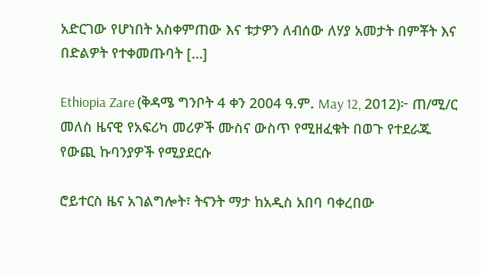አድርገው የሆነበት አስቀምጠው እና ቱታዎን ለብሰው ለሃያ አመታት በምቾት እና በድልዎት የተቀመጡባት […]

Ethiopia Zare (ቅዳሜ ግንቦት 4 ቀን 2004 ዓ.ም. May 12, 2012)፦ ጠ/ሚ/ር መለስ ዜናዊ የአፍሪካ መሪዎች ሙስና ውስጥ የሚዘፈቁት በወጉ የተደራጁ የውጪ ኩባንያዎች የሚያደርሱ

ሮይተርስ ዜና አገልግሎት፣ ትናንት ማታ ከአዲስ አበባ ባቀረበው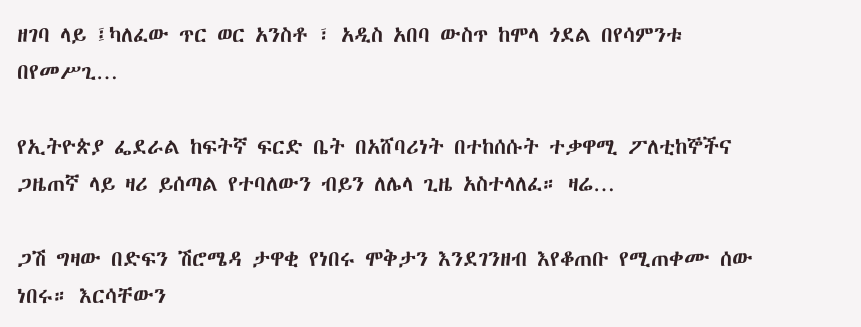ዘገባ ላይ ፤ካለፈው ጥር ወር አንስቶ ፣ አዲስ አበባ ውስጥ ከሞላ ጎደል በየሳምንቱ በየመሥጊ…

የኢትዮጵያ ፌደራል ከፍትኛ ፍርድ ቤት በአሸባሪነት በተከሰሱት ተቃዋሚ ፖለቲከኞችና ጋዜጠኛ ላይ ዛሪ ይሰጣል የተባለውን ብይን ለሌላ ጊዜ አስተላለፈ። ዛሬ…

ጋሽ ግዛው በድፍን ሽሮሜዳ ታዋቂ የነበሩ ሞቅታን እንደገንዘብ እየቆጠቡ የሚጠቀሙ ሰው ነበሩ። እርሳቸውን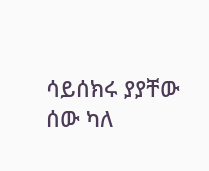ሳይሰክሩ ያያቸው ሰው ካለ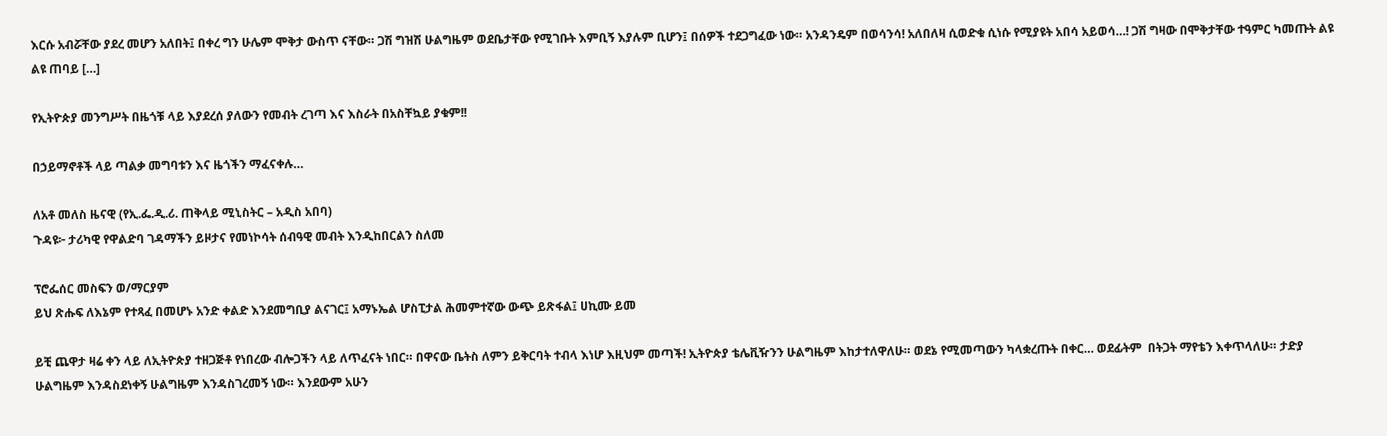እርሱ አብሯቸው ያደረ መሆን አለበት፤ በቀረ ግን ሁሌም ሞቅታ ውስጥ ናቸው። ጋሽ ግዝሽ ሁልግዜም ወደቤታቸው የሚገቡት እምቢኝ እያሉም ቢሆን፤ በሰዎች ተደጋግፈው ነው። አንዳንዴም በወሳንሳ! አለበለዛ ሲወድቁ ሲነሱ የሚያዩት አበሳ አይወሳ…! ጋሽ ግዛው በሞቅታቸው ተዓምር ካመጡት ልዩ ልዩ ጠባይ […]

የኢትዮጵያ መንግሥት በዜጎቹ ላይ እያደረሰ ያለውን የመብት ረገጣ እና እስራት በአስቸኳይ ያቁም!!

በኃይማኖቶች ላይ ጣልቃ መግባቱን እና ዜጎችን ማፈናቀሉ…

ለአቶ መለስ ዜናዊ (የኢ.ፌ.ዲ.ሪ. ጠቅላይ ሚኒስትር – አዲስ አበባ)
ጉዳዩ፦ ታሪካዊ የዋልድባ ገዳማችን ይዞታና የመነኮሳት ሰብዓዊ መብት እንዲከበርልን ስለመ

ፕሮፌሰር መስፍን ወ/ማርያም
ይህ ጽሑፍ ለእኔም የተጻፈ በመሆኑ አንድ ቀልድ እንደመግቢያ ልናገር፤ አማኑኤል ሆስፒታል ሕመምተኛው ውጭ ይጽፋል፤ ሀኪሙ ይመ

ይቺ ጨዋታ ዛሬ ቀን ላይ ለኢትዮጵያ ተዘጋጅቶ የነበረው ብሎጋችን ላይ ለጥፈናት ነበር። በዋናው ቤትስ ለምን ይቅርባት ተብላ እነሆ እዚህም መጣች! ኢትዮጵያ ቴሌቪዥንን ሁልግዜም እከታተለዋለሁ። ወደኔ የሚመጣውን ካላቋረጡት በቀር… ወደፊትም  በትጋት ማየቴን እቀጥላለሁ። ታድያ ሁልግዜም እንዳስደነቀኝ ሁልግዜም እንዳስገረመኝ ነው። እንደውም አሁን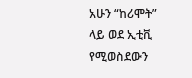አሁን “ከሪሞት” ላይ ወደ ኢቲቪ የሚወስደውን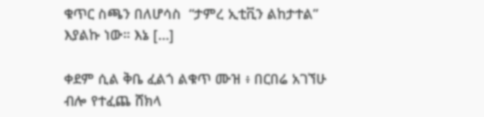ቁጥር ስጫን በለሆሳስ  “ታምረ ኢቲቪን ልከታተል” እያልኩ ነው። እኔ […]

ቀደም ሲል ቅቤ ፈልጎ ልቁጥ ሙዝ ፥ በርበሬ አገኘሁ ብሎ የተፈጨ ሸክላ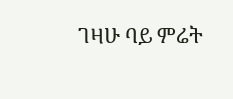ገዛሁ ባይ ምሬት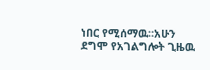ነበር የሚሰማዉ።አሁን ደግሞ የአገልግሎት ጊዜዉ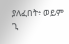ያለፈበት፥ ወይም ጊ